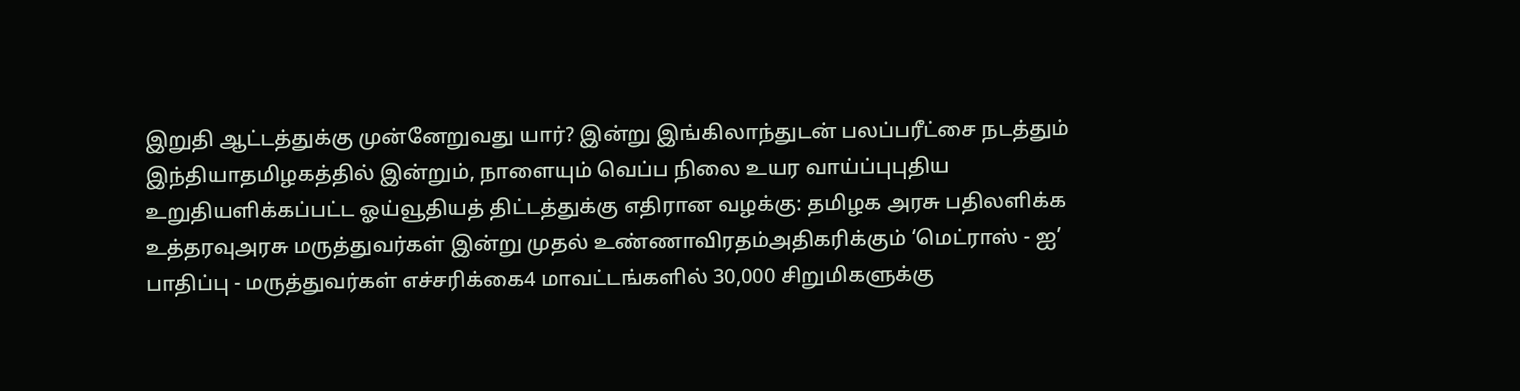இறுதி ஆட்டத்துக்கு முன்னேறுவது யார்? இன்று இங்கிலாந்துடன் பலப்பரீட்சை நடத்தும் இந்தியாதமிழகத்தில் இன்றும், நாளையும் வெப்ப நிலை உயர வாய்ப்புபுதிய உறுதியளிக்கப்பட்ட ஓய்வூதியத் திட்டத்துக்கு எதிரான வழக்கு: தமிழக அரசு பதிலளிக்க உத்தரவுஅரசு மருத்துவர்கள் இன்று முதல் உண்ணாவிரதம்அதிகரிக்கும் ‘மெட்ராஸ் - ஐ’ பாதிப்பு - மருத்துவர்கள் எச்சரிக்கை4 மாவட்டங்களில் 30,000 சிறுமிகளுக்கு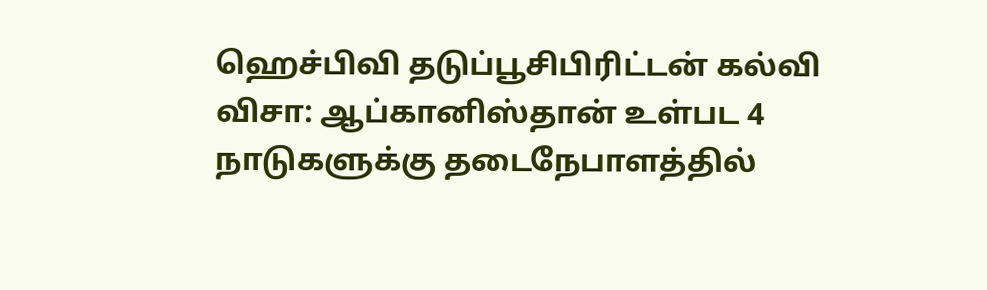ஹெச்பிவி தடுப்பூசிபிரிட்டன் கல்வி விசா: ஆப்கானிஸ்தான் உள்பட 4 நாடுகளுக்கு தடைநேபாளத்தில்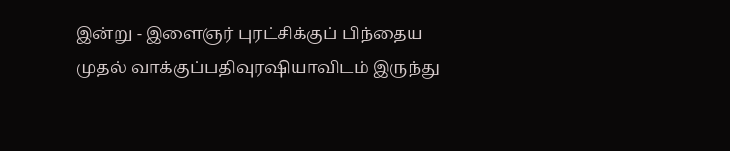இன்று - இளைஞர் புரட்சிக்குப் பிந்தைய முதல் வாக்குப்பதிவுரஷியாவிடம் இருந்து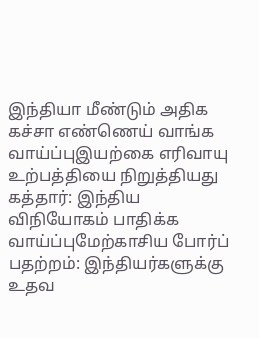இந்தியா மீண்டும் அதிக கச்சா எண்ணெய் வாங்க வாய்ப்புஇயற்கை எரிவாயு உற்பத்தியை நிறுத்தியது கத்தார்: இந்திய விநியோகம் பாதிக்க வாய்ப்புமேற்காசிய போர்ப் பதற்றம்: இந்தியர்களுக்கு உதவ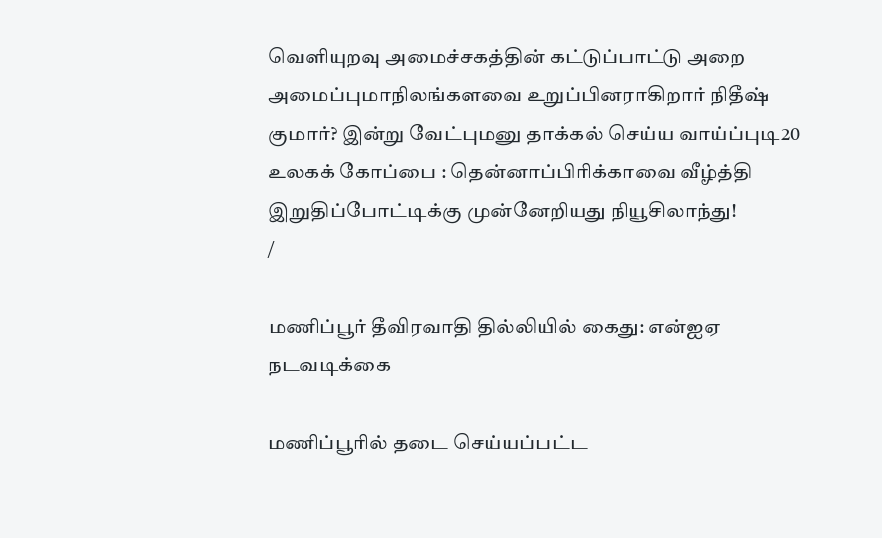வெளியுறவு அமைச்சகத்தின் கட்டுப்பாட்டு அறை அமைப்புமாநிலங்களவை உறுப்பினராகிறார் நிதீஷ் குமார்? இன்று வேட்புமனு தாக்கல் செய்ய வாய்ப்புடி20 உலகக் கோப்பை : தென்னாப்பிரிக்காவை வீழ்த்தி இறுதிப்போட்டிக்கு முன்னேறியது நியூசிலாந்து!
/

மணிப்பூர் தீவிரவாதி தில்லியில் கைது: என்ஐஏ நடவடிக்கை

மணிப்பூரில் தடை செய்யப்பட்ட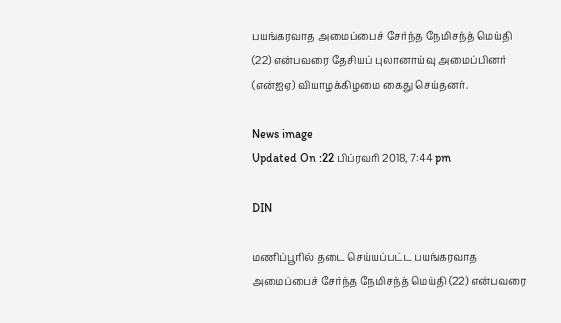பயங்கரவாத அமைப்பைச் சேர்ந்த நேமிசந்த் மெய்தி (22) என்பவரை தேசியப் புலானாய்வு அமைப்பினர் (என்ஐஏ) வியாழக்கிழமை கைது செய்தனர்.

News image
Updated On :22 பிப்ரவரி 2018, 7:44 pm

DIN

மணிப்பூரில் தடை செய்யப்பட்ட பயங்கரவாத அமைப்பைச் சேர்ந்த நேமிசந்த் மெய்தி (22) என்பவரை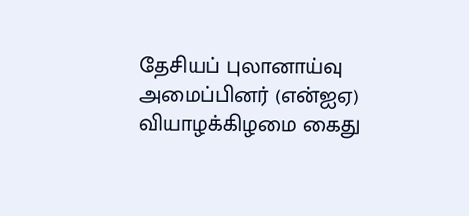தேசியப் புலானாய்வு அமைப்பினர் (என்ஐஏ) வியாழக்கிழமை கைது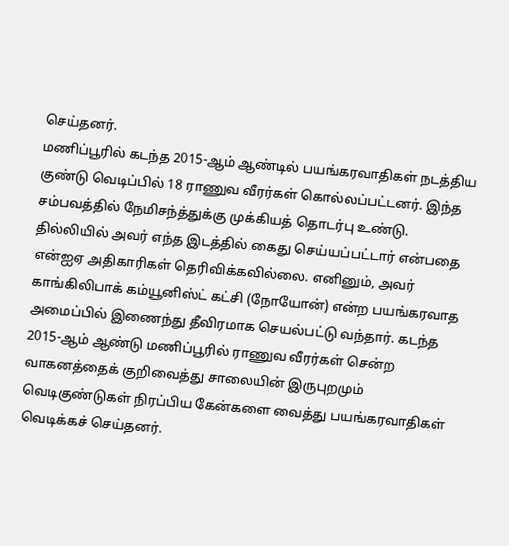செய்தனர்.
மணிப்பூரில் கடந்த 2015-ஆம் ஆண்டில் பயங்கரவாதிகள் நடத்திய குண்டு வெடிப்பில் 18 ராணுவ வீரர்கள் கொல்லப்பட்டனர். இந்த சம்பவத்தில் நேமிசந்த்துக்கு முக்கியத் தொடர்பு உண்டு.
தில்லியில் அவர் எந்த இடத்தில் கைது செய்யப்பட்டார் என்பதை என்ஐஏ அதிகாரிகள் தெரிவிக்கவில்லை. எனினும், அவர் காங்கிலிபாக் கம்யூனிஸ்ட் கட்சி (நோயோன்) என்ற பயங்கரவாத அமைப்பில் இணைந்து தீவிரமாக செயல்பட்டு வந்தார். கடந்த 2015-ஆம் ஆண்டு மணிப்பூரில் ராணுவ வீரர்கள் சென்ற வாகனத்தைக் குறிவைத்து சாலையின் இருபுறமும் வெடிகுண்டுகள் நிரப்பிய கேன்களை வைத்து பயங்கரவாதிகள் வெடிக்கச் செய்தனர்.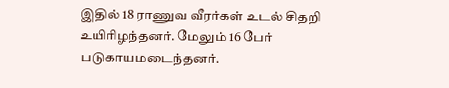இதில் 18 ராணுவ வீரர்கள் உடல் சிதறி உயிரிழந்தனர். மேலும் 16 பேர் படுகாயமடைந்தனர்.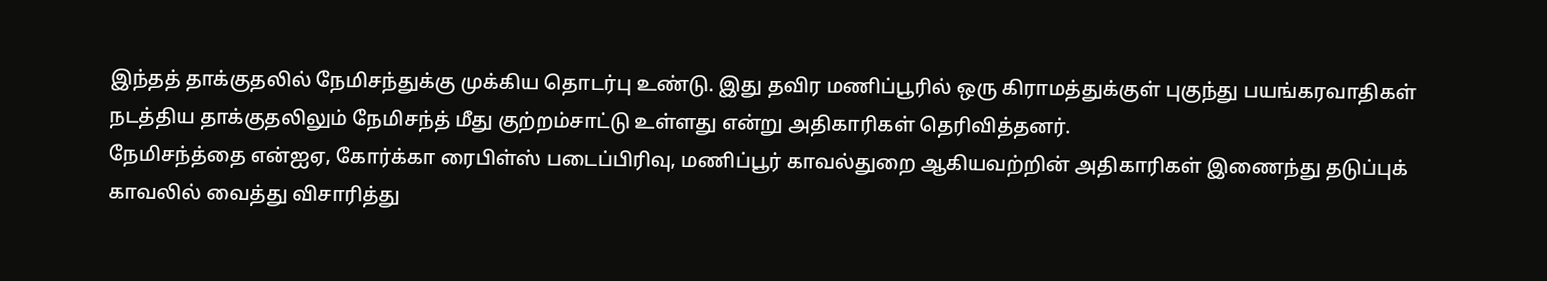இந்தத் தாக்குதலில் நேமிசந்துக்கு முக்கிய தொடர்பு உண்டு. இது தவிர மணிப்பூரில் ஒரு கிராமத்துக்குள் புகுந்து பயங்கரவாதிகள் நடத்திய தாக்குதலிலும் நேமிசந்த் மீது குற்றம்சாட்டு உள்ளது என்று அதிகாரிகள் தெரிவித்தனர்.
நேமிசந்த்தை என்ஐஏ, கோர்க்கா ரைபிள்ஸ் படைப்பிரிவு, மணிப்பூர் காவல்துறை ஆகியவற்றின் அதிகாரிகள் இணைந்து தடுப்புக் காவலில் வைத்து விசாரித்து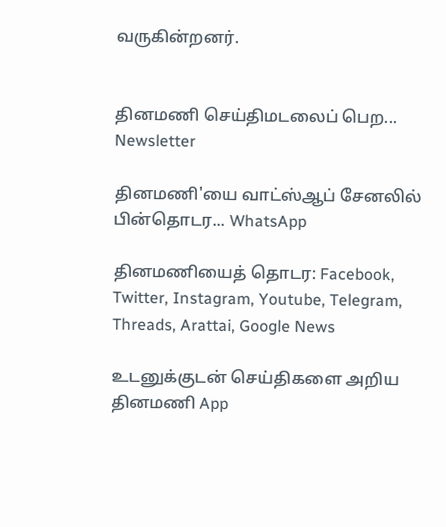வருகின்றனர்.


தினமணி செய்திமடலைப் பெற... Newsletter

தினமணி'யை வாட்ஸ்ஆப் சேனலில் பின்தொடர... WhatsApp

தினமணியைத் தொடர: Facebook, Twitter, Instagram, Youtube, Telegram, Threads, Arattai, Google News

உடனுக்குடன் செய்திகளை அறிய தினமணி App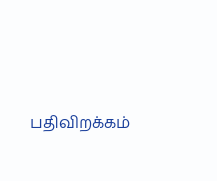பதிவிறக்கம்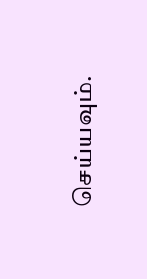செய்யவும்.